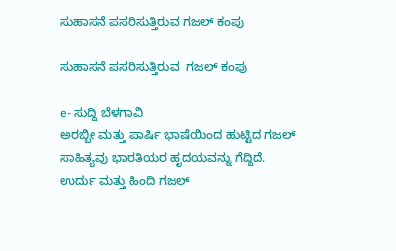ಸುಹಾಸನೆ ಪಸರಿಸುತ್ತಿರುವ ಗಜಲ್ ಕಂಪು

ಸುಹಾಸನೆ ಪಸರಿಸುತ್ತಿರುವ  ಗಜಲ್ ಕಂಪು

e- ಸುದ್ದಿ ಬೆಳಗಾವಿ
ಅರಬ್ಬೀ ಮತ್ತು ಪಾರ್ಷಿ ಭಾಷೆಯಿಂದ ಹುಟ್ಟಿದ ಗಜಲ್ ಸಾಹಿತ್ಯವು ಭಾರತಿಯರ ಹೃದಯವನ್ನು ಗೆದ್ದಿದೆ. ಉರ್ದು ಮತ್ತು ಹಿಂದಿ ಗಜಲ್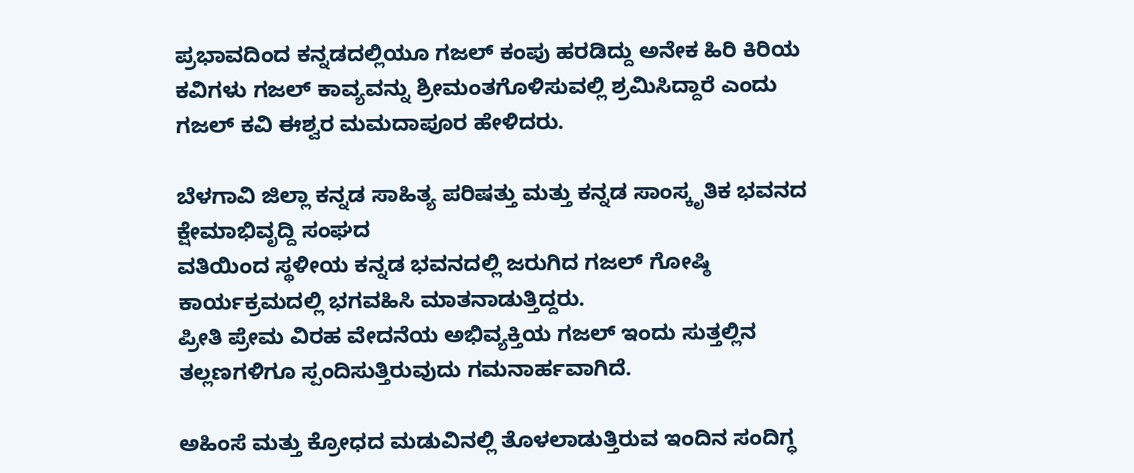ಪ್ರಭಾವದಿಂದ ಕನ್ನಡದಲ್ಲಿಯೂ ಗಜಲ್ ಕಂಪು ಹರಡಿದ್ದು ಅನೇಕ ಹಿರಿ ಕಿರಿಯ ಕವಿಗಳು ಗಜಲ್ ಕಾವ್ಯವನ್ನು ಶ್ರೀಮಂತಗೊಳಿಸುವಲ್ಲಿ ಶ್ರಮಿಸಿದ್ದಾರೆ ಎಂದು ಗಜಲ್ ಕವಿ ಈಶ್ವರ ಮಮದಾಪೂರ ಹೇಳಿದರು.

ಬೆಳಗಾವಿ ಜಿಲ್ಲಾ ಕನ್ನಡ ಸಾಹಿತ್ಯ ಪರಿಷತ್ತು ಮತ್ತು ಕನ್ನಡ ಸಾಂಸ್ಕೃತಿಕ ಭವನದ ಕ್ಷೇಮಾಭಿವೃದ್ದಿ ಸಂಘದ
ವತಿಯಿಂದ ಸ್ಥಳೀಯ ಕನ್ನಡ ಭವನದಲ್ಲಿ ಜರುಗಿದ ಗಜಲ್ ಗೋಷ್ಠಿ ಕಾರ್ಯಕ್ರಮದಲ್ಲಿ ಭಗವಹಿಸಿ ಮಾತನಾಡುತ್ತಿದ್ದರು.
ಪ್ರೀತಿ ಪ್ರೇಮ ವಿರಹ ವೇದನೆಯ ಅಭಿವ್ಯಕ್ತಿಯ ಗಜಲ್ ಇಂದು ಸುತ್ತಲ್ಲಿನ ತಲ್ಲಣಗಳಿಗೂ ಸ್ಪಂದಿಸುತ್ತಿರುವುದು ಗಮನಾರ್ಹವಾಗಿದೆ.

ಅಹಿಂಸೆ ಮತ್ತು ಕ್ರೋಧದ ಮಡುವಿನಲ್ಲಿ ತೊಳಲಾಡುತ್ತಿರುವ ಇಂದಿನ ಸಂದಿಗ್ಧ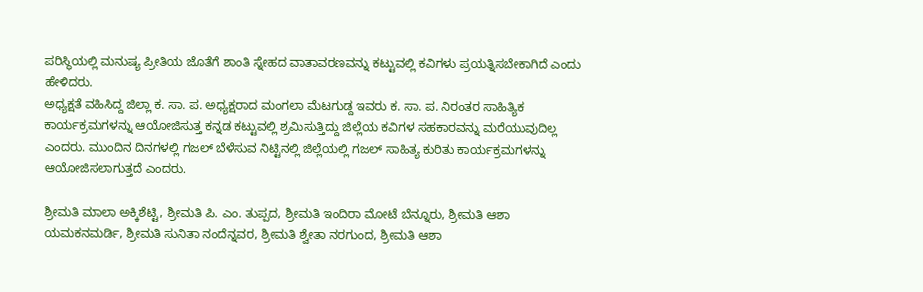ಪರಿಸ್ಥಿಯಲ್ಲಿ ಮನುಷ್ಯ ಪ್ರೀತಿಯ ಜೊತೆಗೆ ಶಾಂತಿ ಸ್ನೇಹದ ವಾತಾವರಣವನ್ನು ಕಟ್ಟುವಲ್ಲಿ ಕವಿಗಳು ಪ್ರಯತ್ನಿಸಬೇಕಾಗಿದೆ ಎಂದು ಹೇಳಿದರು.
ಅಧ್ಯಕ್ಷತೆ ವಹಿಸಿದ್ದ ಜಿಲ್ಲಾ ಕ. ಸಾ. ಪ. ಅಧ್ಯಕ್ಷರಾದ ಮಂಗಲಾ ಮೆಟಗುಡ್ದ ಇವರು ಕ. ಸಾ. ಪ. ನಿರಂತರ ಸಾಹಿತ್ಯಿಕ ಕಾರ್ಯಕ್ರಮಗಳನ್ನು ಆಯೋಜಿಸುತ್ತ ಕನ್ನಡ ಕಟ್ಟುವಲ್ಲಿ ಶ್ರಮಿಸುತ್ತಿದ್ದು ಜಿಲ್ಲೆಯ ಕವಿಗಳ ಸಹಕಾರವನ್ನು ಮರೆಯುವುದಿಲ್ಲ ಎಂದರು. ಮುಂದಿನ ದಿನಗಳಲ್ಲಿ ಗಜಲ್ ಬೆಳೆಸುವ ನಿಟ್ಟಿನಲ್ಲಿ ಜಿಲ್ಲೆಯಲ್ಲಿ ಗಜಲ್ ಸಾಹಿತ್ಯ ಕುರಿತು ಕಾರ್ಯಕ್ರಮಗಳನ್ನು ಆಯೋಜಿಸಲಾಗುತ್ತದೆ ಎಂದರು.

ಶ್ರೀಮತಿ ಮಾಲಾ ಅಕ್ಕಿಶೆಟ್ಟಿ, ಶ್ರೀಮತಿ ಪಿ. ಎಂ. ತುಪ್ಪದ, ಶ್ರೀಮತಿ ಇಂದಿರಾ ಮೋಟೆ ಬೆನ್ನೂರು, ಶ್ರೀಮತಿ ಆಶಾ ಯಮಕನಮರ್ಡಿ, ಶ್ರೀಮತಿ ಸುನಿತಾ ನಂದೆನ್ನವರ, ಶ್ರೀಮತಿ ಶ್ವೇತಾ ನರಗುಂದ, ಶ್ರೀಮತಿ ಆಶಾ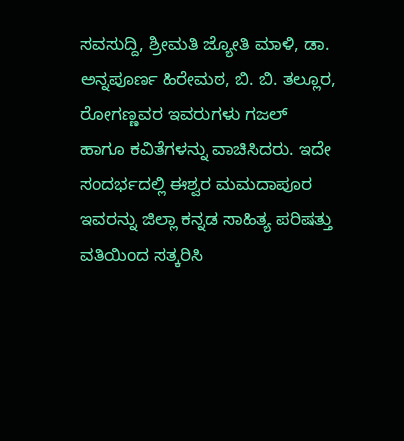ಸವಸುದ್ದಿ, ಶ್ರೀಮತಿ ಜ್ಯೋತಿ ಮಾಳಿ, ಡಾ. ಅನ್ನಪೂರ್ಣ ಹಿರೇಮಠ, ಬಿ. ಬಿ. ತಲ್ಲೂರ, ರೋಗಣ್ಣವರ ಇವರುಗಳು ಗಜಲ್ ಹಾಗೂ ಕವಿತೆಗಳನ್ನು ವಾಚಿಸಿದರು. ಇದೇ ಸಂದರ್ಭದಲ್ಲಿ ಈಶ್ವರ ಮಮದಾಪೂರ ಇವರನ್ನು ಜಿಲ್ಲಾ ಕನ್ನಡ ಸಾಹಿತ್ಯ ಪರಿಷತ್ತು ವತಿಯಿಂದ ಸತ್ಕರಿಸಿ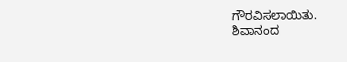ಗೌರವಿಸಲಾಯಿತು.
ಶಿವಾನಂದ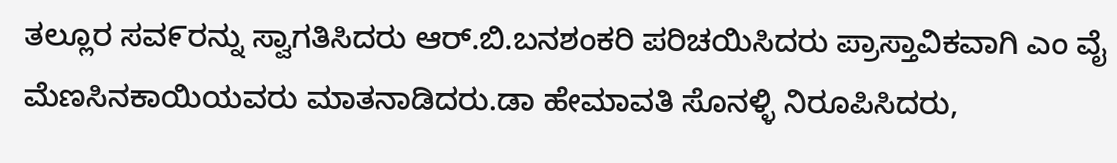ತಲ್ಲೂರ ಸವ೯ರನ್ನು ಸ್ವಾಗತಿಸಿದರು ಆರ್.ಬಿ.ಬನಶಂಕರಿ ಪರಿಚಯಿಸಿದರು ಪ್ರಾಸ್ತಾವಿಕವಾಗಿ ಎಂ ವೈ ಮೆಣಸಿನಕಾಯಿಯವರು ಮಾತನಾಡಿದರು.ಡಾ ಹೇಮಾವತಿ ಸೊನಳ್ಳಿ ನಿರೂಪಿಸಿದರು,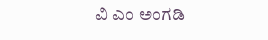ವಿ ಎಂ ಅಂಗಡಿ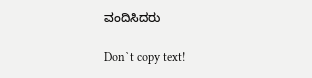ವಂದಿಸಿದರು

Don`t copy text!